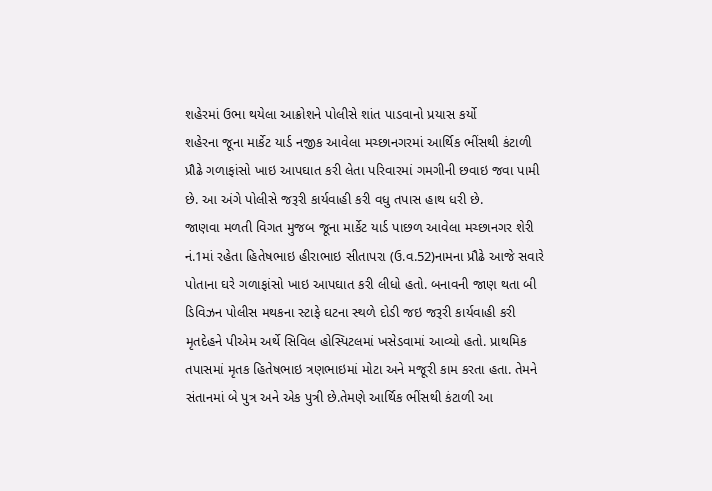શહેરમાં ઉભા થયેલા આક્રોશને પોલીસે શાંત પાડવાનો પ્રયાસ કર્યો
શહેરના જૂના માર્કેટ યાર્ડ નજીક આવેલા મચ્છાનગરમાં આર્થિક ભીંસથી કંટાળી પ્રૌઢે ગળાફાંસો ખાઇ આપઘાત કરી લેતા પરિવારમાં ગમગીની છવાઇ જવા પામી છે. આ અંગે પોલીસે જરૂરી કાર્યવાહી કરી વધુ તપાસ હાથ ધરી છે.
જાણવા મળતી વિગત મુજબ જૂના માર્કેટ યાર્ડ પાછળ આવેલા મચ્છાનગર શેરી નં.1માં રહેતા હિતેષભાઇ હીરાભાઇ સીતાપરા (ઉ.વ.52)નામના પ્રૌઢે આજે સવારે પોતાના ઘરે ગળાફાંસો ખાઇ આપઘાત કરી લીધો હતો. બનાવની જાણ થતા બી ડિવિઝન પોલીસ મથકના સ્ટાફે ઘટના સ્થળે દોડી જઇ જરૂરી કાર્યવાહી કરી મૃતદેહને પીએમ અર્થે સિવિલ હોસ્પિટલમાં ખસેડવામાં આવ્યો હતો. પ્રાથમિક તપાસમાં મૃતક હિતેષભાઇ ત્રણભાઇમાં મોટા અને મજૂરી કામ કરતા હતા. તેમને સંતાનમાં બે પુત્ર અને એક પુત્રી છે.તેમણે આર્થિક ભીંસથી કંટાળી આ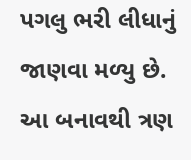પગલુ ભરી લીધાનું જાણવા મળ્યુ છે. આ બનાવથી ત્રણ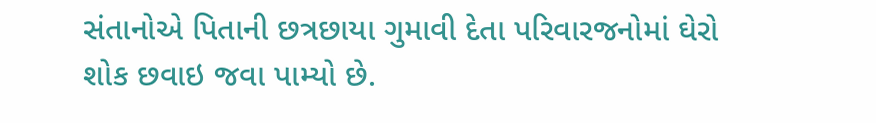સંતાનોએ પિતાની છત્રછાયા ગુમાવી દેતા પરિવારજનોમાં ઘેરો શોક છવાઇ જવા પામ્યો છે.